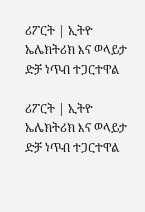ሪፖርት | ኢትዮ ኤሌክትሪክ እና ወላይታ ድቻ ነጥብ ተጋርተዋል

ሪፖርት | ኢትዮ ኤሌክትሪክ እና ወላይታ ድቻ ነጥብ ተጋርተዋል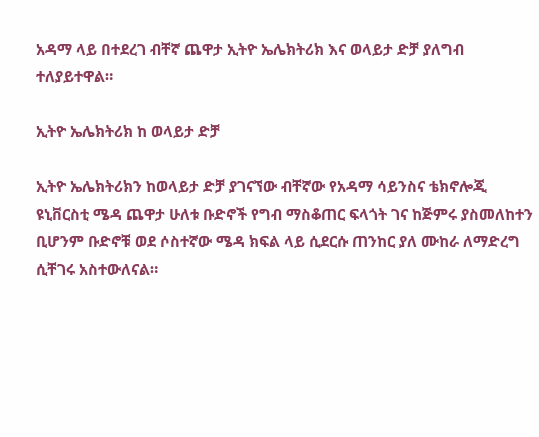አዳማ ላይ በተደረገ ብቸኛ ጨዋታ ኢትዮ ኤሌክትሪክ እና ወላይታ ድቻ ያለግብ ተለያይተዋል።

ኢትዮ ኤሌክትሪክ ከ ወላይታ ድቻ

ኢትዮ ኤሌክትሪክን ከወላይታ ድቻ ያገናኘው ብቸኛው የአዳማ ሳይንስና ቴክኖሎጂ ዩኒቨርስቲ ሜዳ ጨዋታ ሁለቱ ቡድኖች የግብ ማስቆጠር ፍላጎት ገና ከጅምሩ ያስመለከተን ቢሆንም ቡድኖቹ ወደ ሶስተኛው ሜዳ ክፍል ላይ ሲደርሱ ጠንከር ያለ ሙከራ ለማድረግ ሲቸገሩ አስተውለናል።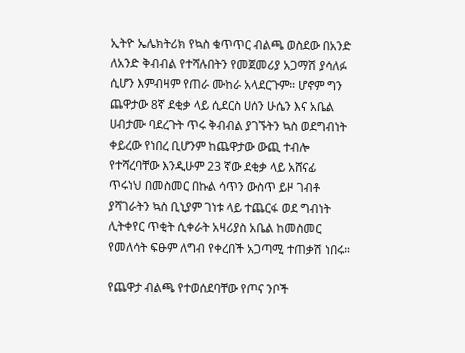ኢትዮ ኤሌክትሪክ የኳስ ቁጥጥር ብልጫ ወስደው በአንድ ለአንድ ቅብብል የተሻሉበትን የመጀመሪያ አጋማሽ ያሳለፉ ሲሆን እምብዛም የጠራ ሙከራ አላደርጉም። ሆኖም ግን ጨዋታው 8ኛ ደቂቃ ላይ ሲደርስ ሀሰን ሁሴን እና አቤል ሀብታሙ ባደረጉት ጥሩ ቅብብል ያገኙትን ኳስ ወደግብነት ቀይረው የነበረ ቢሆንም ከጨዋታው ውጪ ተብሎ የተሻረባቸው እንዲሁም 23 ኛው ደቂቃ ላይ አሸናፊ ጥሩነህ በመስመር በኩል ሳጥን ውስጥ ይዞ ገብቶ ያሻገራትን ኳስ ቢኒያም ገነቱ ላይ ተጨርፋ ወደ ግብነት ሊትቀየር ጥቂት ሲቀራት አዛሪያስ አቤል ከመስመር የመለሳት ፍፁም ለግብ የቀረበች አጋጣሚ ተጠቃሽ ነበሩ።

የጨዋታ ብልጫ የተወሰደባቸው የጦና ንቦች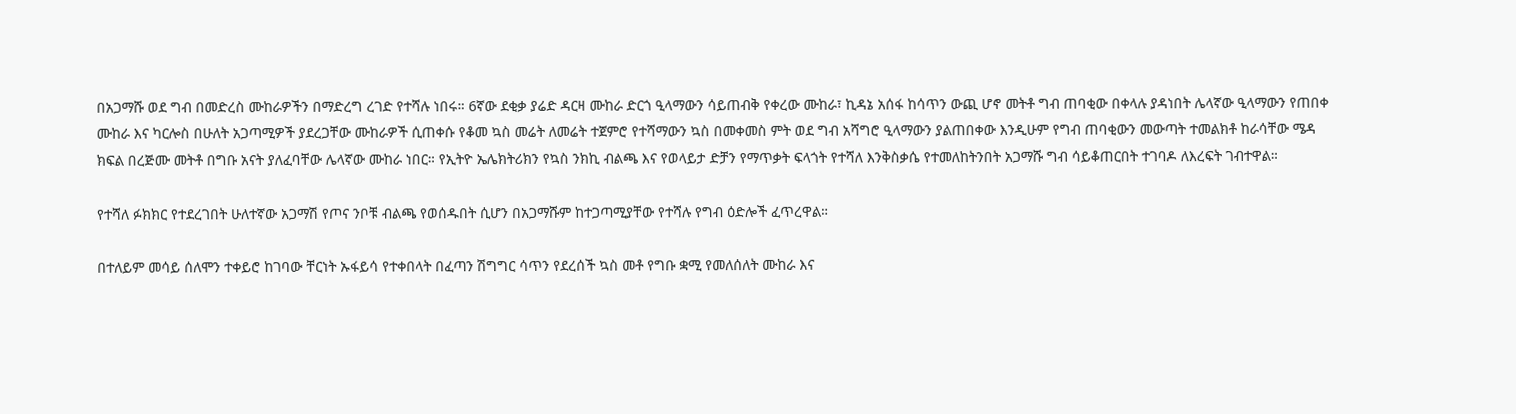በአጋማሹ ወደ ግብ በመድረስ ሙከራዎችን በማድረግ ረገድ የተሻሉ ነበሩ። 6ኛው ደቂቃ ያሬድ ዳርዛ ሙከራ ድርጎ ዒላማውን ሳይጠብቅ የቀረው ሙከራ፣ ኪዳኔ አሰፋ ከሳጥን ውጪ ሆኖ መትቶ ግብ ጠባቂው በቀላሉ ያዳነበት ሌላኛው ዒላማውን የጠበቀ ሙከራ እና ካርሎስ በሁለት አጋጣሚዎች ያደረጋቸው ሙከራዎች ሲጠቀሱ የቆመ ኳስ መሬት ለመሬት ተጀምሮ የተሻማውን ኳስ በመቀመስ ምት ወደ ግብ አሻግሮ ዒላማውን ያልጠበቀው እንዲሁም የግብ ጠባቂውን መውጣት ተመልክቶ ከራሳቸው ሜዳ ክፍል በረጅሙ መትቶ በግቡ አናት ያለፈባቸው ሌላኛው ሙከራ ነበር። የኢትዮ ኤሌክትሪክን የኳስ ንክኪ ብልጫ እና የወላይታ ድቻን የማጥቃት ፍላጎት የተሻለ እንቅስቃሴ የተመለከትንበት አጋማሹ ግብ ሳይቆጠርበት ተገባዶ ለእረፍት ገብተዋል።

የተሻለ ፉክክር የተደረገበት ሁለተኛው አጋማሽ የጦና ንቦቹ ብልጫ የወሰዱበት ሲሆን በአጋማሹም ከተጋጣሚያቸው የተሻሉ የግብ ዕድሎች ፈጥረዋል።

በተለይም መሳይ ሰለሞን ተቀይሮ ከገባው ቸርነት ኡፋይሳ የተቀበላት በፈጣን ሽግግር ሳጥን የደረሰች ኳስ መቶ የግቡ ቋሚ የመለሰለት ሙከራ እና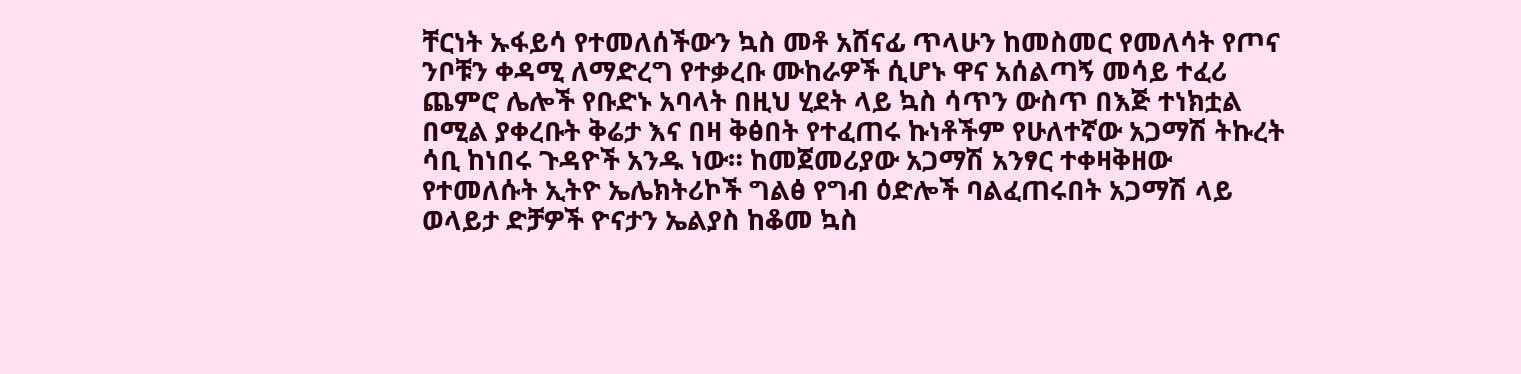ቸርነት ኡፋይሳ የተመለሰችውን ኳስ መቶ አሸናፊ ጥላሁን ከመስመር የመለሳት የጦና ንቦቹን ቀዳሚ ለማድረግ የተቃረቡ ሙከራዎች ሲሆኑ ዋና አሰልጣኝ መሳይ ተፈሪ ጨምሮ ሌሎች የቡድኑ አባላት በዚህ ሂደት ላይ ኳስ ሳጥን ውስጥ በእጅ ተነክቷል በሚል ያቀረቡት ቅሬታ እና በዛ ቅፅበት የተፈጠሩ ኩነቶችም የሁለተኛው አጋማሽ ትኩረት ሳቢ ከነበሩ ጉዳዮች አንዱ ነው። ከመጀመሪያው አጋማሽ አንፃር ተቀዛቅዘው የተመለሱት ኢትዮ ኤሌክትሪኮች ግልፅ የግብ ዕድሎች ባልፈጠሩበት አጋማሽ ላይ ወላይታ ድቻዎች ዮናታን ኤልያስ ከቆመ ኳስ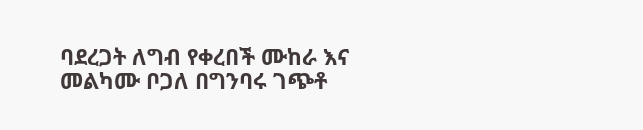ባደረጋት ለግብ የቀረበች ሙከራ እና መልካሙ ቦጋለ በግንባሩ ገጭቶ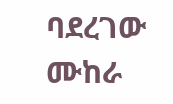ባደረገው ሙከራ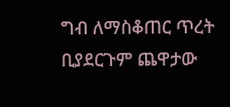ግብ ለማስቆጠር ጥረት ቢያደርጉም ጨዋታው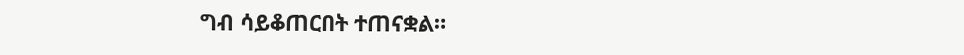ግብ ሳይቆጠርበት ተጠናቋል።